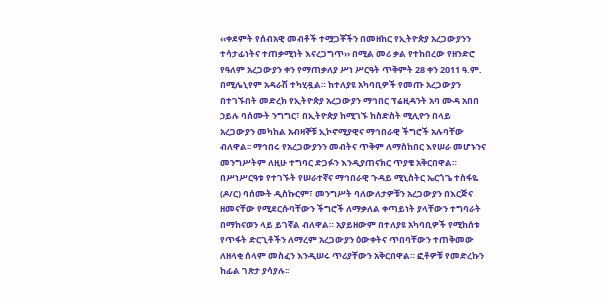‹‹ቀደምት የሰብአዊ መብቶች ተሟጋቾችን በመዘከር የኢትዮጵያ አረጋውያንን ተሳታፊነትና ተጠቃሚነት እናረጋግጥ›› በሚል መሪ ቃል የተከበረው የዘንድሮ የዓለም አረጋውያን ቀን የማጠቃለያ ሥነ ሥርዓት ጥቅምት 28 ቀን 2011 ዓ.ም. በሚሌኒየም አዳራሽ ተካሂዷል። ከተለያዩ አካባቢዎች የመጡ አረጋውያን በተገኙበት መድረክ የኢትዮጵያ አረጋውያን ማኅበር ፕሬዚዳንት አባ ሙዳ አበበ ኃይሉ ባሰሙት ንግግር፣ በኢትዮጵያ ከሚገኙ ከስድስት ሚሊዮን በላይ አረጋውያን መካከል አብዛኞቹ ኢኮኖሚያዊና ማኅበራዊ ችግሮች አሉባቸው ብለዋል፡፡ ማኅበሩ የአረጋውያንን መብትና ጥቅም ለማስከበር እየሠራ መሆኑንና መንግሥትም ለዚሁ ተግባር ድጋፉን እንዲያጠናክር ጥያቄ አቅርበዋል። በሥነሥርዓቱ የተገኙት የሠራተኛና ማኅበራዊ ጉዳይ ሚኒስትር ኤርጎጌ ተስፋዬ (ዶ/ር) ባሰሙት ዲስኩርም፣ መንግሥት ባለውለታዎቹን አረጋውያን በእርጅና ዘመናቸው የሚደርሱባቸውን ችግሮች ለማቃለል ቀጣይነት ያላቸውን ተግባራት በማከናወን ላይ ይገኛል ብለዋል። አያይዘውም በተለያዩ አካባቢዎች የሚከሰቱ የጥፋት ድርጊቶችን ለማረም አረጋውያን ዕውቀትና ጥበባቸውን ተጠቅመው ለዘላቂ ሰላም መስፈን እንዲሠሩ ጥሪያቸውን አቅርበዋል። ፎቶዎቹ የመድረኩን ከፊል ገጽታ ያሳያሉ፡፡